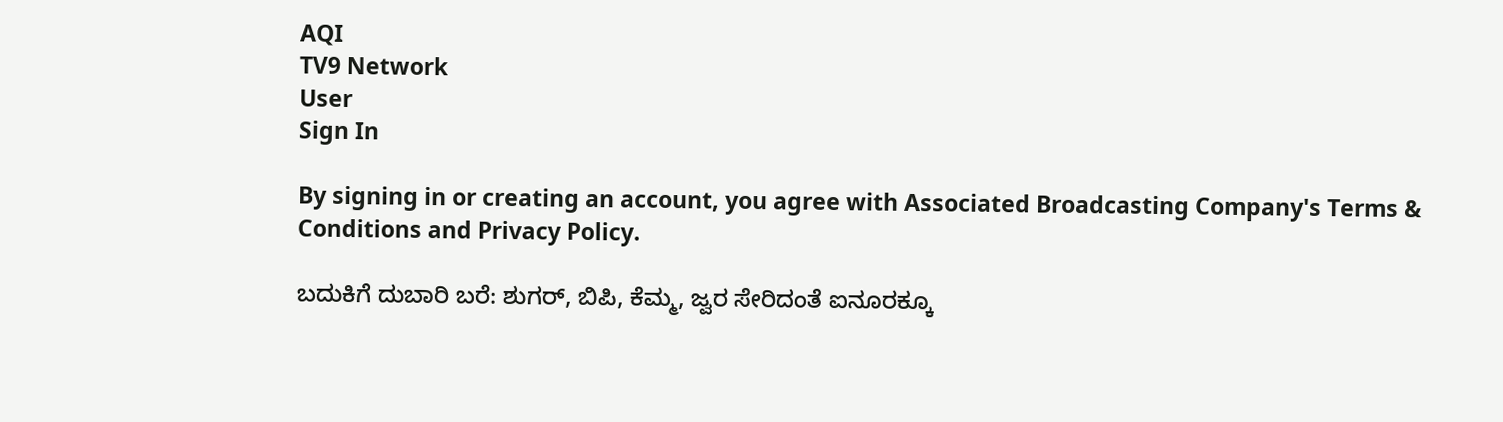AQI
TV9 Network
User
Sign In

By signing in or creating an account, you agree with Associated Broadcasting Company's Terms & Conditions and Privacy Policy.

ಬದುಕಿಗೆ ದುಬಾರಿ ಬರೆ: ಶುಗರ್, ಬಿಪಿ, ಕೆಮ್ಮ, ಜ್ವರ ಸೇರಿದಂತೆ ಐನೂರಕ್ಕೂ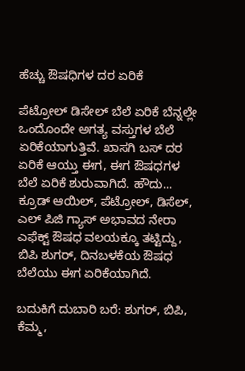ಹೆಚ್ಚು ಔಷಧಿಗಳ ದರ ಏರಿಕೆ

ಪೆಟ್ರೋಲ್ ಡಿಸೇಲ್ ಬೆಲೆ ಏರಿಕೆ ಬೆನ್ನಲ್ಲೇ ಒಂದೊಂದೇ ಅಗತ್ಯ ವಸ್ತುಗಳ ಬೆಲೆ ಏರಿಕೆಯಾಗುತ್ತಿವೆ. ಖಾಸಗಿ ಬಸ್ ದರ ಏರಿಕೆ ಆಯ್ತು ಈಗ, ಈಗ ಔಷಧಗಳ ಬೆಲೆ ಏರಿಕೆ ಶುರುವಾಗಿದೆ. ಹೌದು... ಕ್ರೂಡ್ ಆಯಿಲ್, ಪೆಟ್ರೋಲ್, ಡಿಸೆಲ್, ಎಲ್ ಪಿಜಿ ಗ್ಯಾಸ್ ಅಭಾವದ ನೇರಾ ಎಫೆಕ್ಟ್ ಔಷಧ ವಲಯಕ್ಕೂ ತಟ್ಟಿದ್ದು, ಬಿಪಿ ಶುಗರ್, ದಿನಬಳಕೆಯ ಔಷಧ ಬೆಲೆಯು ಈಗ ಏರಿಕೆಯಾಗಿದೆ.

ಬದುಕಿಗೆ ದುಬಾರಿ ಬರೆ: ಶುಗರ್, ಬಿಪಿ, ಕೆಮ್ಮ,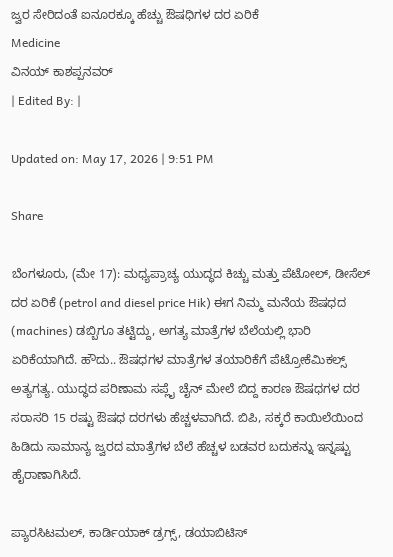ಜ್ವರ ಸೇರಿದಂತೆ ಐನೂರಕ್ಕೂ ಹೆಚ್ಚು ಔಷಧಿಗಳ ದರ ಏರಿಕೆ
Medicine
ವಿನಯ್ ಕಾಶಪ್ಪನವರ್
| Edited By: |

Updated on: May 17, 2026 | 9:51 PM

Share

ಬೆಂಗಳೂರು, (ಮೇ 17): ಮಧ್ಯಪ್ರಾಚ್ಯ ಯುದ್ಧದ ಕಿಚ್ಚು ಮತ್ತು ಪೆಟೋಲ್, ಡೀಸೆಲ್ ದರ ಏರಿಕೆ (petrol and diesel price Hik) ಈಗ ನಿಮ್ಮ ಮನೆಯ ಔಷಧದ (machines) ಡಬ್ಬಿಗೂ ತಟ್ಟಿದ್ದು, ಅಗತ್ಯ ಮಾತ್ರೆಗಳ ಬೆಲೆಯಲ್ಲಿ ಭಾರಿ ಏರಿಕೆಯಾಗಿದೆ. ಹೌದು.. ಔಷಧಗಳ ಮಾತ್ರೆಗಳ ತಯಾರಿಕೆಗೆ ಪೆಟ್ರೋಕೆಮಿಕಲ್ಸ್ ಅತ್ಯಗತ್ಯ. ಯುದ್ಧದ ಪರಿಣಾಮ ಸಪ್ಲೈ ಚೈನ್ ಮೇಲೆ ಬಿದ್ದ ಕಾರಣ ಔಷಧಗಳ ದರ ಸರಾಸರಿ 15 ರಷ್ಟು ಔಷಧ ದರಗಳು ಹೆಚ್ಚಳವಾಗಿದೆ. ಬಿಪಿ, ಸಕ್ಕರೆ ಕಾಯಿಲೆಯಿಂದ ಹಿಡಿದು ಸಾಮಾನ್ಯ ಜ್ವರದ ಮಾತ್ರೆಗಳ ಬೆಲೆ ಹೆಚ್ಚಳ ಬಡವರ ಬದುಕನ್ನು ಇನ್ನಷ್ಟು ಹೈರಾಣಾಗಿಸಿದೆ.

ಪ್ಯಾರಸಿಟಮಲ್, ಕಾರ್ಡಿಯಾಕ್ ಡ್ರಗ್ಸ್, ಡಯಾಬಿಟಿಸ್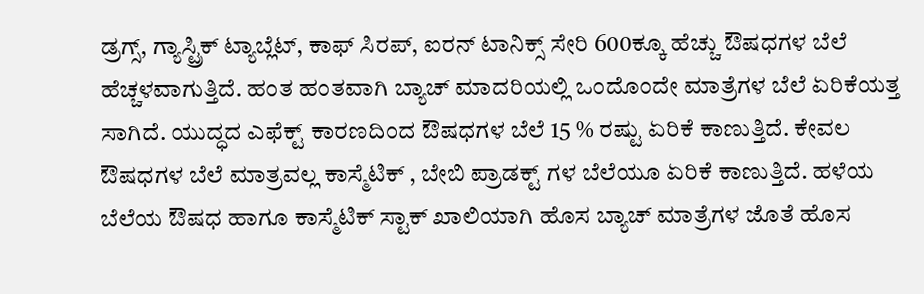ಡ್ರಗ್ಸ್, ಗ್ಯಾಸ್ಟ್ರಿಕ್‌ ಟ್ಯಾಬ್ಲೆಟ್, ಕಾಫ್ ಸಿರಪ್, ಐರನ್ ಟಾನಿಕ್ಸ್ ಸೇರಿ 600ಕ್ಕೂ ಹೆಚ್ಚು ಔಷಧಗಳ ಬೆಲೆ ಹೆಚ್ಚಳವಾಗುತ್ತಿದೆ. ಹಂತ ಹಂತವಾಗಿ ಬ್ಯಾಚ್ ಮಾದರಿಯಲ್ಲಿ ಒಂದೊಂದೇ ಮಾತ್ರೆಗಳ ಬೆಲೆ ಏರಿಕೆಯತ್ತ ಸಾಗಿದೆ. ಯುದ್ಧದ ಎಫೆಕ್ಟ್ ಕಾರಣದಿಂದ ಔಷಧಗಳ ಬೆಲೆ 15 % ರಷ್ಟು ಏರಿಕೆ ಕಾಣುತ್ತಿದೆ. ಕೇವಲ ಔಷಧಗಳ ಬೆಲೆ ಮಾತ್ರವಲ್ಲ ಕಾಸ್ಮೆಟಿಕ್ , ಬೇಬಿ ಪ್ರಾಡಕ್ಟ್ ಗಳ ಬೆಲೆಯೂ ಏರಿಕೆ ಕಾಣುತ್ತಿದೆ. ಹಳೆಯ ಬೆಲೆಯ ಔಷಧ ಹಾಗೂ ಕಾಸ್ಮೆಟಿಕ್ ಸ್ಟಾಕ್ ಖಾಲಿಯಾಗಿ ಹೊಸ ಬ್ಯಾಚ್ ಮಾತ್ರೆಗಳ ಜೊತೆ ಹೊಸ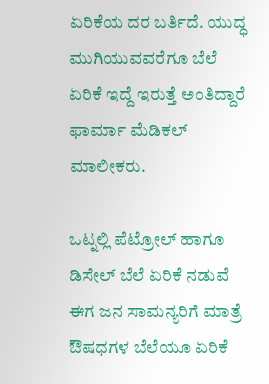ಏರಿಕೆಯ ದರ ಬರ್ತಿದೆ. ಯುದ್ಧ ಮುಗಿಯುವವರೆಗೂ ಬೆಲೆ ಏರಿಕೆ ಇದ್ದೆ ಇರುತ್ತೆ ಅಂತಿದ್ದಾರೆ ಫಾರ್ಮಾ ಮೆಡಿಕಲ್ ಮಾಲೀಕರು.

ಒಟ್ನಲ್ಲಿ ಪೆಟ್ರೋಲ್ ಹಾಗೂ ಡಿಸೇಲ್ ಬೆಲೆ ಏರಿಕೆ ನಡುವೆ ಈಗ ಜನ ಸಾಮನ್ಯರಿಗೆ ಮಾತ್ರೆ ಔಷಧಗಳ ಬೆಲೆಯೂ ಏರಿಕೆ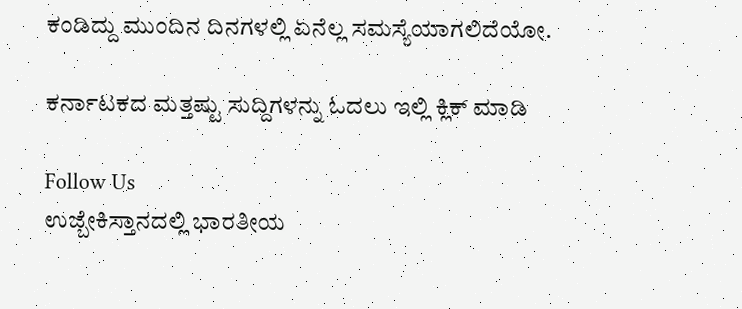ಕಂಡಿದ್ದು ಮುಂದಿನ ದಿನಗಳಲ್ಲಿ ಏನೆಲ್ಲ ಸಮಸ್ಯೆಯಾಗಲಿದೆಯೋ.

ಕರ್ನಾಟಕದ ಮತ್ತಷ್ಟು ಸುದ್ದಿಗಳನ್ನು ಓದಲು ಇಲ್ಲಿ ಕ್ಲಿಕ್ ಮಾಡಿ

Follow Us
ಉಜ್ಬೇಕಿಸ್ತಾನದಲ್ಲಿ ಭಾರತೀಯ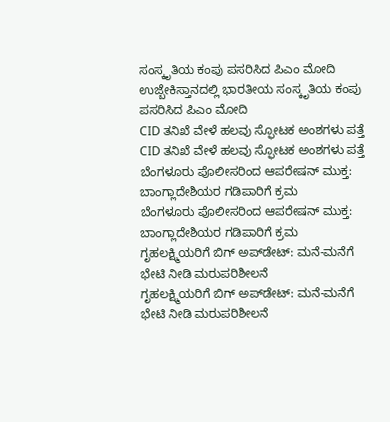ಸಂಸ್ಕೃತಿಯ ಕಂಪು ಪಸರಿಸಿದ ಪಿಎಂ ಮೋದಿ
ಉಜ್ಬೇಕಿಸ್ತಾನದಲ್ಲಿ ಭಾರತೀಯ ಸಂಸ್ಕೃತಿಯ ಕಂಪು ಪಸರಿಸಿದ ಪಿಎಂ ಮೋದಿ
CID ತನಿಖೆ ವೇಳೆ ಹಲವು ಸ್ಫೋಟಕ ಅಂಶಗಳು ಪತ್ತೆ
CID ತನಿಖೆ ವೇಳೆ ಹಲವು ಸ್ಫೋಟಕ ಅಂಶಗಳು ಪತ್ತೆ
ಬೆಂಗಳೂರು ಪೊಲೀಸರಿಂದ ಆಪರೇಷನ್ ಮುಕ್ತ: ಬಾಂಗ್ಲಾದೇಶಿಯರ ಗಡಿಪಾರಿಗೆ ಕ್ರಮ
ಬೆಂಗಳೂರು ಪೊಲೀಸರಿಂದ ಆಪರೇಷನ್ ಮುಕ್ತ: ಬಾಂಗ್ಲಾದೇಶಿಯರ ಗಡಿಪಾರಿಗೆ ಕ್ರಮ
ಗೃಹಲಕ್ಷ್ಮಿಯರಿಗೆ ಬಿಗ್ ಅಪ್‌ಡೇಟ್: ಮನೆ-ಮನೆಗೆ ಭೇಟಿ ನೀಡಿ ಮರುಪರಿಶೀಲನೆ
ಗೃಹಲಕ್ಷ್ಮಿಯರಿಗೆ ಬಿಗ್ ಅಪ್‌ಡೇಟ್: ಮನೆ-ಮನೆಗೆ ಭೇಟಿ ನೀಡಿ ಮರುಪರಿಶೀಲನೆ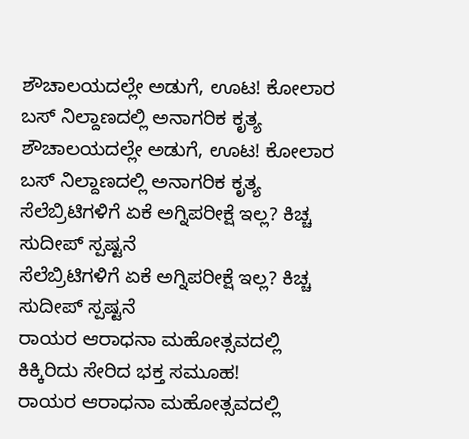ಶೌಚಾಲಯದಲ್ಲೇ ಅಡುಗೆ, ಊಟ! ಕೋಲಾರ ಬಸ್ ನಿಲ್ದಾಣದಲ್ಲಿ ಅನಾಗರಿಕ ಕೃತ್ಯ
ಶೌಚಾಲಯದಲ್ಲೇ ಅಡುಗೆ, ಊಟ! ಕೋಲಾರ ಬಸ್ ನಿಲ್ದಾಣದಲ್ಲಿ ಅನಾಗರಿಕ ಕೃತ್ಯ
ಸೆಲೆಬ್ರಿಟಿಗಳಿಗೆ ಏಕೆ ಅಗ್ನಿಪರೀಕ್ಷೆ ಇಲ್ಲ? ಕಿಚ್ಚ ಸುದೀಪ್ ಸ್ಪಷ್ಟನೆ
ಸೆಲೆಬ್ರಿಟಿಗಳಿಗೆ ಏಕೆ ಅಗ್ನಿಪರೀಕ್ಷೆ ಇಲ್ಲ? ಕಿಚ್ಚ ಸುದೀಪ್ ಸ್ಪಷ್ಟನೆ
ರಾಯರ ಆರಾಧನಾ ‌ಮಹೋತ್ಸವದಲ್ಲಿ ಕಿಕ್ಕಿರಿದು ಸೇರಿದ ಭಕ್ತ ಸಮೂಹ!
ರಾಯರ ಆರಾಧನಾ ‌ಮಹೋತ್ಸವದಲ್ಲಿ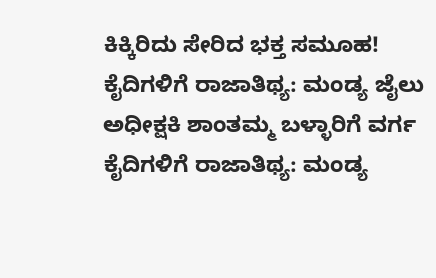ಕಿಕ್ಕಿರಿದು ಸೇರಿದ ಭಕ್ತ ಸಮೂಹ!
ಕೈದಿಗಳಿಗೆ ರಾಜಾತಿಥ್ಯ: ಮಂಡ್ಯ ಜೈಲು ಅಧೀಕ್ಷಕಿ ಶಾಂತಮ್ಮ ಬಳ್ಳಾರಿಗೆ ವರ್ಗ
ಕೈದಿಗಳಿಗೆ ರಾಜಾತಿಥ್ಯ: ಮಂಡ್ಯ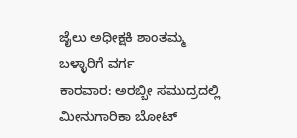ಜೈಲು ಅಧೀಕ್ಷಕಿ ಶಾಂತಮ್ಮ ಬಳ್ಳಾರಿಗೆ ವರ್ಗ
ಕಾರವಾರ: ಅರಬ್ಬೀ ಸಮುದ್ರದಲ್ಲಿ ಮೀನುಗಾರಿಕಾ ಬೋಟ್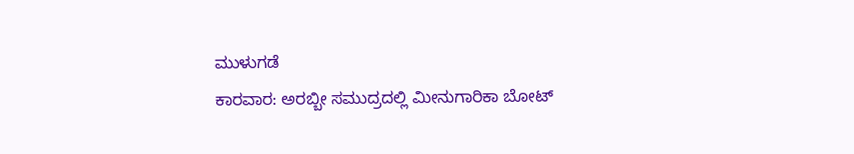ಮುಳುಗಡೆ
ಕಾರವಾರ: ಅರಬ್ಬೀ ಸಮುದ್ರದಲ್ಲಿ ಮೀನುಗಾರಿಕಾ ಬೋಟ್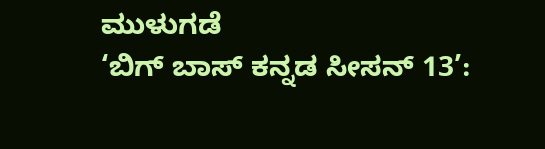ಮುಳುಗಡೆ
‘ಬಿಗ್ ಬಾಸ್ ಕನ್ನಡ ಸೀಸನ್ 13’: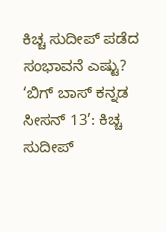ಕಿಚ್ಚ ಸುದೀಪ್ ಪಡೆದ ಸಂಭಾವನೆ ಎಷ್ಟು?
‘ಬಿಗ್ ಬಾಸ್ ಕನ್ನಡ ಸೀಸನ್ 13’: ಕಿಚ್ಚ ಸುದೀಪ್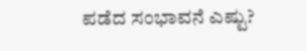ಪಡೆದ ಸಂಭಾವನೆ ಎಷ್ಟು?